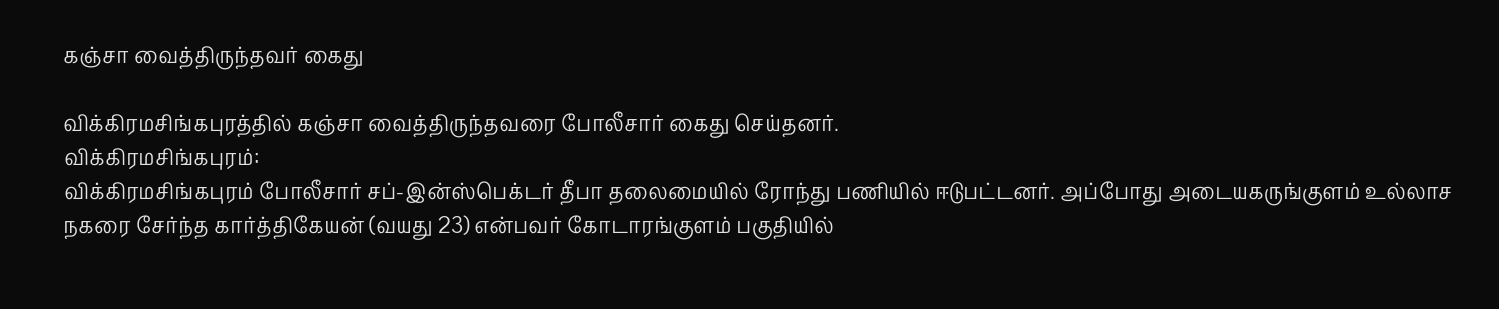கஞ்சா வைத்திருந்தவர் கைது

விக்கிரமசிங்கபுரத்தில் கஞ்சா வைத்திருந்தவரை போலீசார் கைது செய்தனர்.
விக்கிரமசிங்கபுரம்:
விக்கிரமசிங்கபுரம் போலீசார் சப்-இன்ஸ்பெக்டர் தீபா தலைமையில் ரோந்து பணியில் ஈடுபட்டனர். அப்போது அடையகருங்குளம் உல்லாச நகரை சேர்ந்த கார்த்திகேயன் (வயது 23) என்பவர் கோடாரங்குளம் பகுதியில்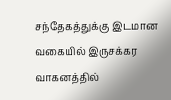சந்தேகத்துக்கு இடமான வகையில் இருசக்கர வாகனத்தில்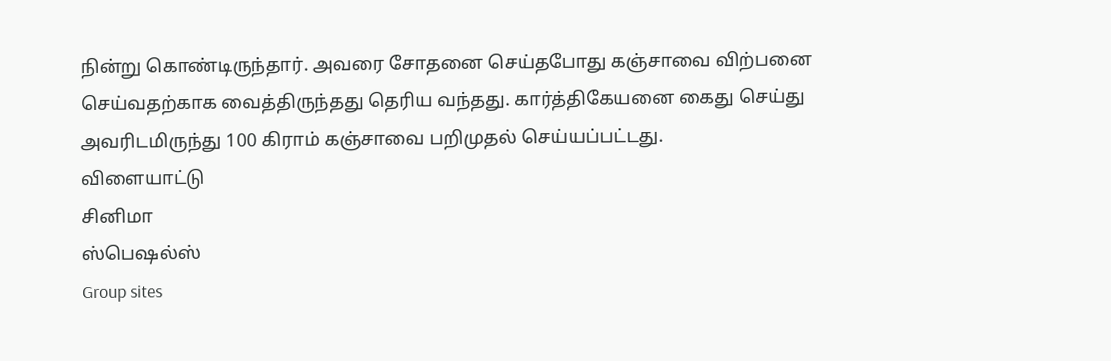நின்று கொண்டிருந்தார். அவரை சோதனை செய்தபோது கஞ்சாவை விற்பனை செய்வதற்காக வைத்திருந்தது தெரிய வந்தது. கார்த்திகேயனை கைது செய்து அவரிடமிருந்து 100 கிராம் கஞ்சாவை பறிமுதல் செய்யப்பட்டது.
விளையாட்டு
சினிமா
ஸ்பெஷல்ஸ்
Group sites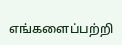எங்களைப்பற்றி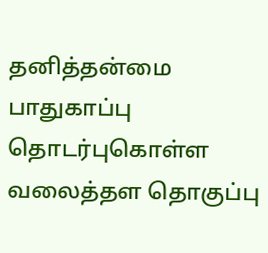தனித்தன்மை பாதுகாப்பு தொடர்புகொள்ள வலைத்தள தொகுப்பு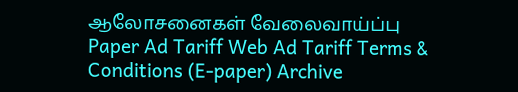ஆலோசனைகள் வேலைவாய்ப்பு
Paper Ad Tariff Web Ad Tariff Terms & Conditions (E-paper) Archive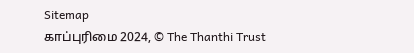Sitemap
காப்புரிமை 2024, © The Thanthi Trust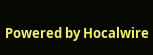Powered by Hocalwire